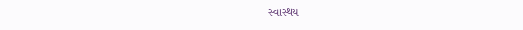સ્વાસ્થય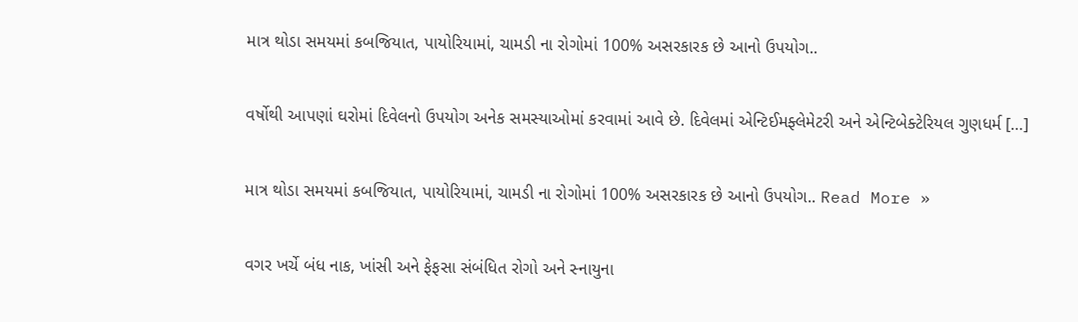માત્ર થોડા સમયમાં કબજિયાત, પાયોરિયામાં, ચામડી ના રોગોમાં 100% અસરકારક છે આનો ઉપયોગ..

વર્ષોથી આપણાં ઘરોમાં દિવેલનો ઉપયોગ અનેક સમસ્યાઓમાં કરવામાં આવે છે. દિવેલમાં એન્ટિઈમફ્લેમેટરી અને એન્ટિબેક્ટેરિયલ ગુણધર્મ […]

માત્ર થોડા સમયમાં કબજિયાત, પાયોરિયામાં, ચામડી ના રોગોમાં 100% અસરકારક છે આનો ઉપયોગ.. Read More »

વગર ખર્ચે બંધ નાક, ખાંસી અને ફેફસા સંબંધિત રોગો અને સ્નાયુના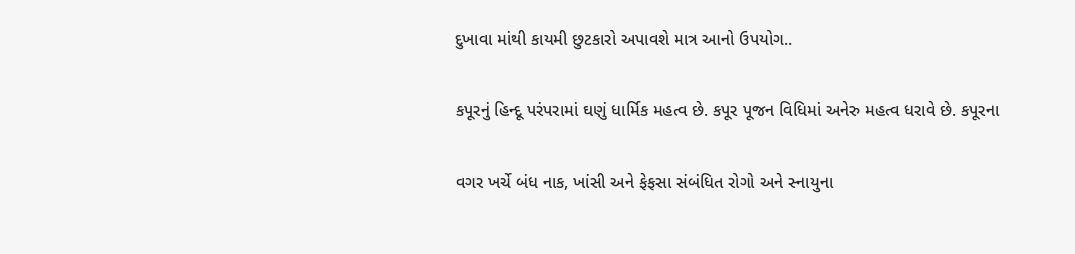દુખાવા માંથી કાયમી છુટકારો અપાવશે માત્ર આનો ઉપયોગ..

કપૂરનું હિન્દૂ પરંપરામાં ઘણું ધાર્મિક મહત્વ છે. કપૂર પૂજન વિધિમાં અનેરુ મહત્વ ધરાવે છે. કપૂરના

વગર ખર્ચે બંધ નાક, ખાંસી અને ફેફસા સંબંધિત રોગો અને સ્નાયુના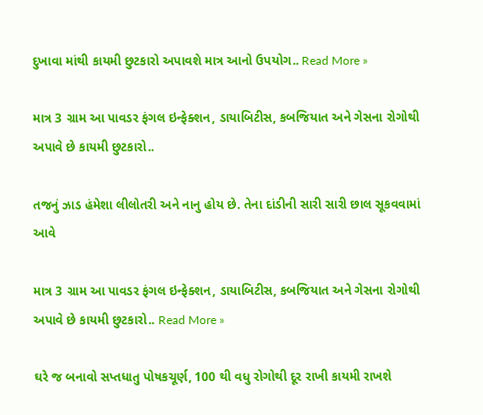દુખાવા માંથી કાયમી છુટકારો અપાવશે માત્ર આનો ઉપયોગ.. Read More »

માત્ર 3 ગ્રામ આ પાવડર ફંગલ ઇન્ફેક્શન, ડાયાબિટીસ, કબજિયાત અને ગેસના રોગોથી અપાવે છે કાયમી છુટકારો..

તજનું ઝાડ હંમેશા લીલોતરી અને નાનુ હોય છે. તેના દાંડીની સારી સારી છાલ સૂકવવામાં આવે

માત્ર 3 ગ્રામ આ પાવડર ફંગલ ઇન્ફેક્શન, ડાયાબિટીસ, કબજિયાત અને ગેસના રોગોથી અપાવે છે કાયમી છુટકારો.. Read More »

ઘરે જ બનાવો સપ્તધાતુ પોષકચૂર્ણ, 100 થી વધુ રોગોથી દૂર રાખી કાયમી રાખશે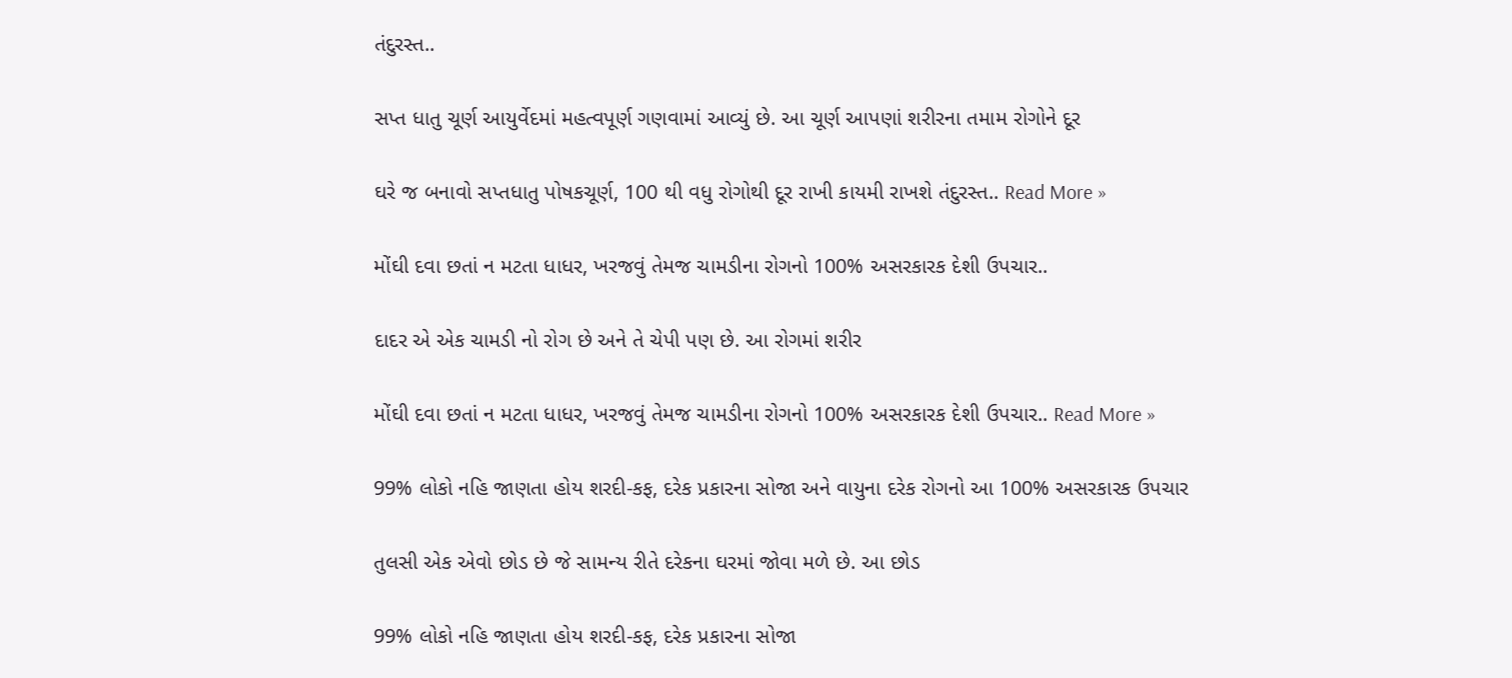તંદુરસ્ત..

સપ્ત ધાતુ ચૂર્ણ આયુર્વેદમાં મહત્વપૂર્ણ ગણવામાં આવ્યું છે. આ ચૂર્ણ આપણાં શરીરના તમામ રોગોને દૂર

ઘરે જ બનાવો સપ્તધાતુ પોષકચૂર્ણ, 100 થી વધુ રોગોથી દૂર રાખી કાયમી રાખશે તંદુરસ્ત.. Read More »

મોંઘી દવા છતાં ન મટતા ધાધર, ખરજવું તેમજ ચામડીના રોગનો 100% અસરકારક દેશી ઉપચાર..

દાદર એ એક ચામડી નો રોગ છે અને તે ચેપી પણ છે. આ રોગમાં શરીર

મોંઘી દવા છતાં ન મટતા ધાધર, ખરજવું તેમજ ચામડીના રોગનો 100% અસરકારક દેશી ઉપચાર.. Read More »

99% લોકો નહિ જાણતા હોય શરદી-કફ, દરેક પ્રકારના સોજા અને વાયુના દરેક રોગનો આ 100% અસરકારક ઉપચાર

તુલસી એક એવો છોડ છે જે સામન્ય રીતે દરેકના ઘરમાં જોવા મળે છે. આ છોડ

99% લોકો નહિ જાણતા હોય શરદી-કફ, દરેક પ્રકારના સોજા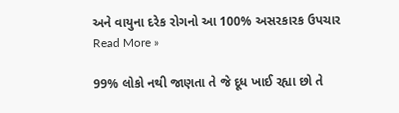અને વાયુના દરેક રોગનો આ 100% અસરકારક ઉપચાર Read More »

99% લોકો નથી જાણતા તે જે દૂધ ખાઈ રહ્યા છો તે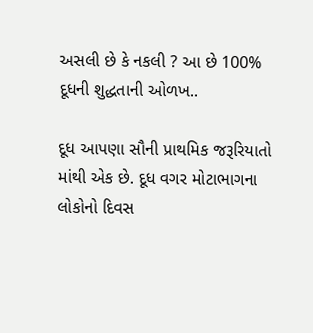અસલી છે કે નકલી ? આ છે 100% દૂધની શુદ્ધતાની ઓળખ..

દૂધ આપણા સૌની પ્રાથમિક જરૂરિયાતો માંથી એક છે. દૂધ વગર મોટાભાગના લોકોનો દિવસ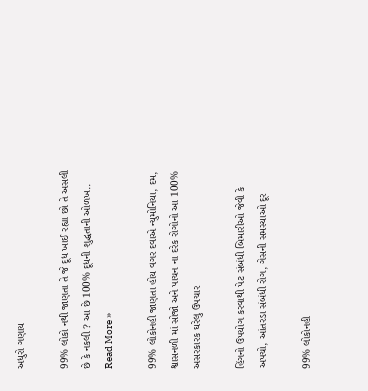અધુરો ગણાય

99% લોકો નથી જાણતા તે જે દૂધ ખાઈ રહ્યા છો તે અસલી છે કે નકલી ? આ છે 100% દૂધની શુદ્ધતાની ઓળખ.. Read More »

99% લોકોનહી જાણતા હોય વગર દવાએ ન્યુમોનિયા, દમ, શ્વાસનળી માં સોજો અને પાચન ના દરેક રોગોનો આ 100% અસરકારક ઘરેલુ ઉપચાર

હિંગનો ઉપયોગ કરવાથી પેટ સંબંધી બિમારીઓ જેવી કે અપચો, આંતરડા સંબંધી રોગ, ગેસની સમસ્યાઓ દૂર

99% લોકોનહી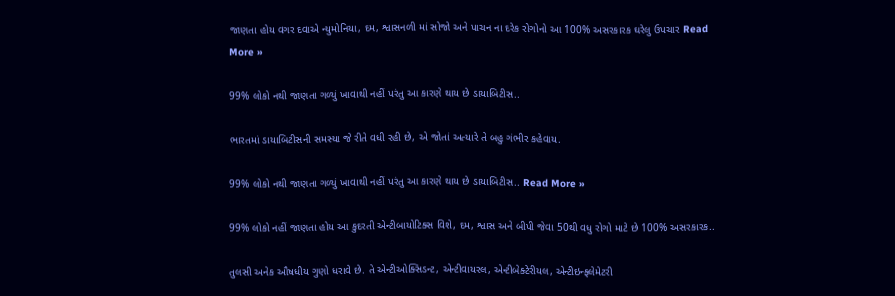જાણતા હોય વગર દવાએ ન્યુમોનિયા, દમ, શ્વાસનળી માં સોજો અને પાચન ના દરેક રોગોનો આ 100% અસરકારક ઘરેલુ ઉપચાર Read More »

99% લોકો નથી જાણતા ગળ્યું ખાવાથી નહીં પરંતુ આ કારણે થાય છે ડાયાબિટીસ..

ભારતમાં ડાયાબિટીસની સમસ્યા જે રીતે વધી રહી છે, એ જોતાં અત્યારે તે બહુ ગંભીર કહેવાય.

99% લોકો નથી જાણતા ગળ્યું ખાવાથી નહીં પરંતુ આ કારણે થાય છે ડાયાબિટીસ.. Read More »

99% લોકો નહીં જાણતા હોય આ કુદરતી એન્ટીબાયોટિક્સ વિશે, દમ, શ્વાસ અને બીપી જેવા 50થી વધુ રોગો માટે છે 100% અસરકારક..

તુલસી અનેક ઔષધીય ગુણો ધરાવે છે. તે એન્ટીઓક્સિડન્ટ, એન્ટીવાયરલ, એન્ટીબેક્ટેરીયલ, એન્ટીઇન્ફ્લેમેટરી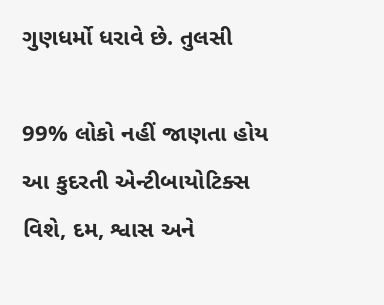ગુણધર્મો ધરાવે છે. તુલસી

99% લોકો નહીં જાણતા હોય આ કુદરતી એન્ટીબાયોટિક્સ વિશે, દમ, શ્વાસ અને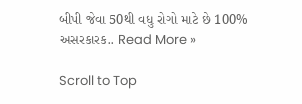બીપી જેવા 50થી વધુ રોગો માટે છે 100% અસરકારક.. Read More »

Scroll to Top